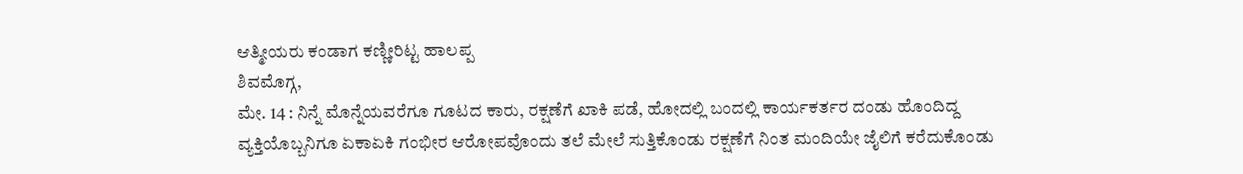ಆತ್ಮೀಯರು ಕಂಡಾಗ ಕಣ್ಣೀರಿಟ್ಟ ಹಾಲಪ್ಪ
ಶಿವಮೊಗ್ಗ,
ಮೇ. 14 : ನಿನ್ನೆ ಮೊನ್ನೆಯವರೆಗೂ ಗೂಟದ ಕಾರು, ರಕ್ಷಣೆಗೆ ಖಾಕಿ ಪಡೆ, ಹೋದಲ್ಲಿ ಬಂದಲ್ಲಿ ಕಾರ್ಯಕರ್ತರ ದಂಡು ಹೊಂದಿದ್ದ ವ್ಯಕ್ತಿಯೊಬ್ಬನಿಗೂ ಏಕಾಏಕಿ ಗಂಭೀರ ಆರೋಪವೊಂದು ತಲೆ ಮೇಲೆ ಸುತ್ತಿಕೊಂಡು ರಕ್ಷಣೆಗೆ ನಿಂತ ಮಂದಿಯೇ ಜೈಲಿಗೆ ಕರೆದುಕೊಂಡು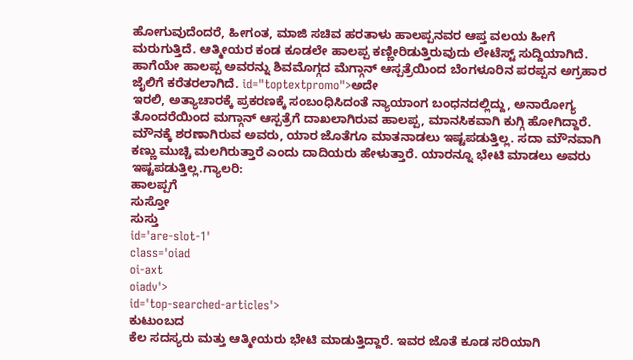ಹೋಗುವುದೆಂದರೆ, ಹೀಗಂತ, ಮಾಜಿ ಸಚಿವ ಹರತಾಳು ಹಾಲಪ್ಪನವರ ಆಪ್ತ ವಲಯ ಹೀಗೆ ಮರುಗುತ್ತಿದೆ. ಆತ್ಮೀಯರ ಕಂಡ ಕೂಡಲೇ ಹಾಲಪ್ಪ ಕಣ್ಣೀರಿಡುತ್ತಿರುವುದು ಲೇಟೆಸ್ಟ್ ಸುದ್ದಿಯಾಗಿದೆ. ಹಾಗೆಯೇ ಹಾಲಪ್ಪ ಅವರನ್ನು ಶಿವಮೊಗ್ಗದ ಮೆಗ್ಗಾನ್ ಆಸ್ಪತ್ರೆಯಿಂದ ಬೆಂಗಳೂರಿನ ಪರಪ್ಪನ ಅಗ್ರಹಾರ ಜೈಲಿಗೆ ಕರೆತರಲಾಗಿದೆ. id="toptextpromo">ಅದೇ
ಇರಲಿ, ಅತ್ಯಾಚಾರಕ್ಕೆ ಪ್ರಕರಣಕ್ಕೆ ಸಂಬಂಧಿಸಿದಂತೆ ನ್ಯಾಯಾಂಗ ಬಂಧನದಲ್ಲಿದ್ದು, ಅನಾರೋಗ್ಯ ತೊಂದರೆಯಿಂದ ಮಗ್ಗಾನ್ ಆಸ್ಪತ್ರೆಗೆ ದಾಖಲಾಗಿರುವ ಹಾಲಪ್ಪ, ಮಾನಸಿಕವಾಗಿ ಕುಗ್ಗಿ ಹೋಗಿದ್ದಾರೆ. ಮೌನಕ್ಕೆ ಶರಣಾಗಿರುವ ಅವರು, ಯಾರ ಜೊತೆಗೂ ಮಾತನಾಡಲು ಇಷ್ಟಪಡುತ್ತಿಲ್ಲ. ಸದಾ ಮೌನವಾಗಿ ಕಣ್ಣು ಮುಚ್ಚಿ ಮಲಗಿರುತ್ತಾರೆ ಎಂದು ದಾದಿಯರು ಹೇಳುತ್ತಾರೆ. ಯಾರನ್ನೂ ಭೇಟಿ ಮಾಡಲು ಅವರು ಇಷ್ಟಪಡುತ್ತಿಲ್ಲ.ಗ್ಯಾಲರಿ:
ಹಾಲಪ್ಪಗೆ
ಸುಸ್ತೋ
ಸುಸ್ತು
id='are-slot-1'
class='oiad
oi-axt
oiadv'>
id='top-searched-articles'>
ಕುಟುಂಬದ
ಕೆಲ ಸದಸ್ಯರು ಮತ್ತು ಆತ್ಮೀಯರು ಭೇಟಿ ಮಾಡುತ್ತಿದ್ದಾರೆ. ಇವರ ಜೊತೆ ಕೂಡ ಸರಿಯಾಗಿ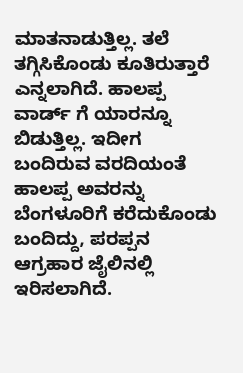ಮಾತನಾಡುತ್ತಿಲ್ಲ. ತಲೆ ತಗ್ಗಿಸಿಕೊಂಡು ಕೂತಿರುತ್ತಾರೆ ಎನ್ನಲಾಗಿದೆ. ಹಾಲಪ್ಪ ವಾರ್ಡ್ ಗೆ ಯಾರನ್ನೂ ಬಿಡುತ್ತಿಲ್ಲ. ಇದೀಗ ಬಂದಿರುವ ವರದಿಯಂತೆ ಹಾಲಪ್ಪ ಅವರನ್ನು ಬೆಂಗಳೂರಿಗೆ ಕರೆದುಕೊಂಡು ಬಂದಿದ್ದು, ಪರಪ್ಪನ ಆಗ್ರಹಾರ ಜೈಲಿನಲ್ಲಿ ಇರಿಸಲಾಗಿದೆ.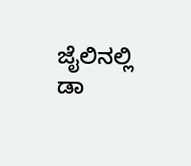ಜೈಲಿನಲ್ಲಿ ಡಾ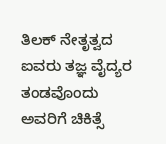ತಿಲಕ್ ನೇತೃತ್ವದ ಐವರು ತಜ್ಞ ವೈದ್ಯರ ತಂಡವೊಂದು ಅವರಿಗೆ ಚಿಕಿತ್ಸೆ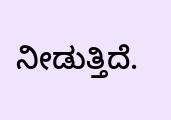ನೀಡುತ್ತಿದೆ.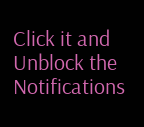Click it and Unblock the Notifications